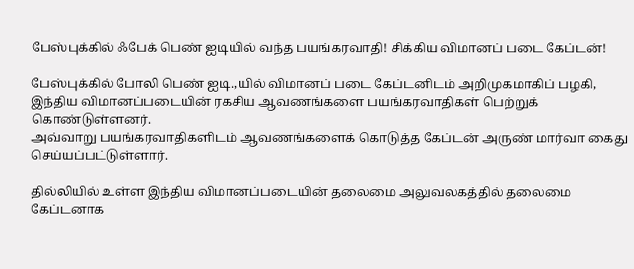பேஸ்புக்கில் ஃபேக் பெண் ஐடியில் வந்த பயங்கரவாதி! சிக்கிய விமானப் படை கேப்டன்!

பேஸ்புக்கில் போலி பெண் ஐடி.,யில் விமானப் படை கேப்டனிடம் அறிமுகமாகிப் பழகி, இந்திய விமானப்படையின் ரகசிய ஆவணங்களை பயங்கரவாதிகள் பெற்றுக் கொண்டுள்ளனர்.
அவ்வாறு பயங்கரவாதிகளிடம் ஆவணங்களைக் கொடுத்த கேப்டன் அருண் மார்வா கைது செய்யப்பட்டுள்ளார்.

தில்லியில் உள்ள இந்திய விமானப்படையின் தலைமை அலுவலகத்தில் தலைமை கேப்டனாக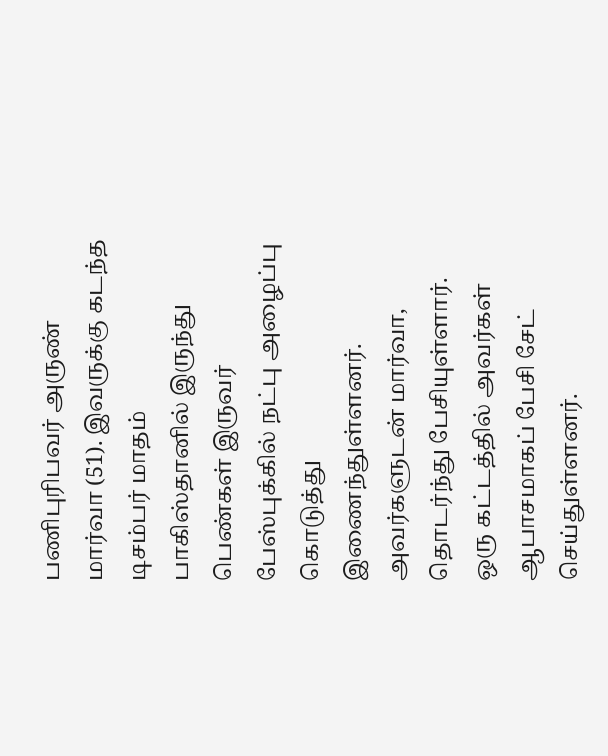பணிபுரிபவர் அருண் மார்வா (51). இவருக்கு கடந்த டிசம்பர் மாதம் பாகிஸ்தானில் இருந்து பெண்கள் இருவர் பேஸ்புக்கில் நட்பு அழைப்பு கொடுத்து இணைந்துள்ளனர். அவர்களுடன் மார்வா, தொடர்ந்து பேசியுள்ளார். ஒரு கட்டத்தில் அவர்கள் ஆபாசமாகப் பேசி சேட் செய்துள்ளனர்.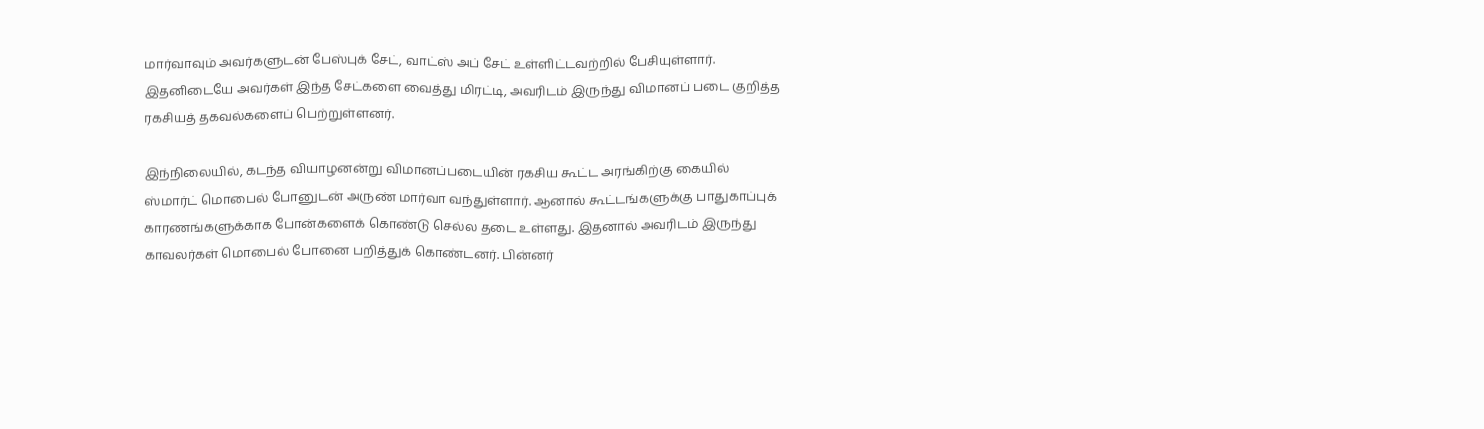மார்வாவும் அவர்களுடன் பேஸ்புக் சேட், வாட்ஸ் அப் சேட் உள்ளிட்டவற்றில் பேசியுள்ளார். இதனிடையே அவர்கள் இந்த சேட்களை வைத்து மிரட்டி, அவரிடம் இருந்து விமானப் படை குறித்த ரகசியத் தகவல்களைப் பெற்றுள்ளனர்.

இந்நிலையில், கடந்த வியாழனன்று விமானப்படையின் ரகசிய கூட்ட அரங்கிற்கு கையில் ஸ்மார்ட் மொபைல் போனுடன் அருண் மார்வா வந்துள்ளார். ஆனால் கூட்டங்களுக்கு பாதுகாப்புக் காரணங்களுக்காக போன்களைக் கொண்டு செல்ல தடை உள்ளது. இதனால் அவரிடம் இருந்து காவலர்கள் மொபைல் போனை பறித்துக் கொண்டனர். பின்னர்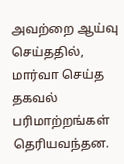அவற்றை ஆய்வு செய்ததில், மார்வா செய்த தகவல் பரிமாற்றங்கள் தெரியவந்தன.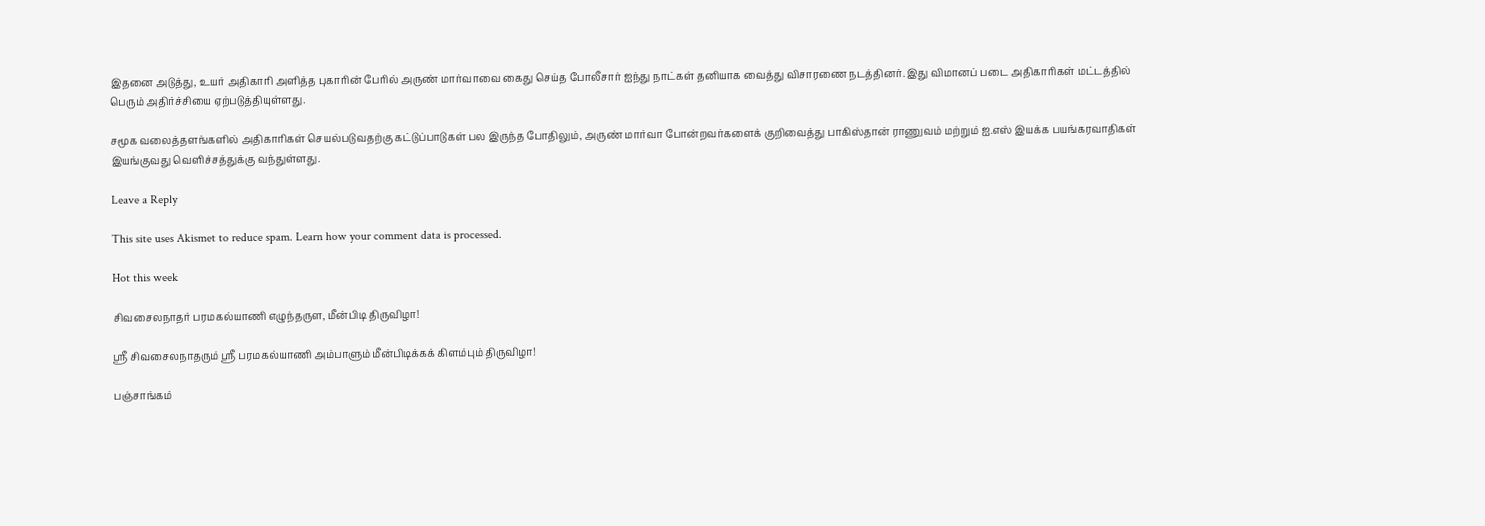இதனை அடுத்து, உயர் அதிகாரி அளித்த புகாரின் பேரில் அருண் மார்வாவை கைது செய்த போலீசார் ஐந்து நாட்கள் தனியாக வைத்து விசாரணை நடத்தினர். இது விமானப் படை அதிகாரிகள் மட்டத்தில் பெரும் அதிர்ச்சியை ஏற்படுத்தியுள்ளது.

சமூக வலைத்தளங்களில் அதிகாரிகள் செயல்படுவதற்கு கட்டுப்பாடுகள் பல இருந்த போதிலும், அருண் மார்வா போன்றவர்களைக் குறிவைத்து பாகிஸ்தான் ராணுவம் மற்றும் ஐ.எஸ் இயக்க பயங்கரவாதிகள் இயங்குவது வெளிச்சத்துக்கு வந்துள்ளது.

Leave a Reply

This site uses Akismet to reduce spam. Learn how your comment data is processed.

Hot this week

சிவசைலநாதர் பரமகல்யாணி எழுந்தருள, மீன்பிடி திருவிழா!

ஸ்ரீ சிவசைலநாதரும் ஸ்ரீ பரமகல்யாணி அம்பாளும் மீன்பிடிக்கக் கிளம்பும் திருவிழா!

பஞ்சாங்கம்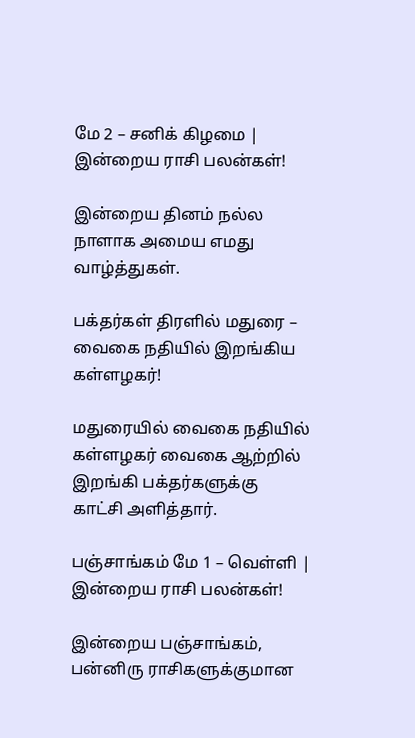மே 2 – சனிக் கிழமை | இன்றைய ராசி பலன்கள்!

இன்றைய தினம் நல்ல நாளாக அமைய எமது வாழ்த்துகள்.

பக்தர்கள் திரளில் மதுரை – வைகை நதியில் இறங்கிய கள்ளழகர்!

மதுரையில் வைகை நதியில் கள்ளழகர் வைகை ஆற்றில் இறங்கி பக்தர்களுக்கு காட்சி அளித்தார்.

பஞ்சாங்கம் மே 1 – வெள்ளி | இன்றைய ராசி பலன்கள்!

இன்றைய பஞ்சாங்கம், பன்னிரு ராசிகளுக்குமான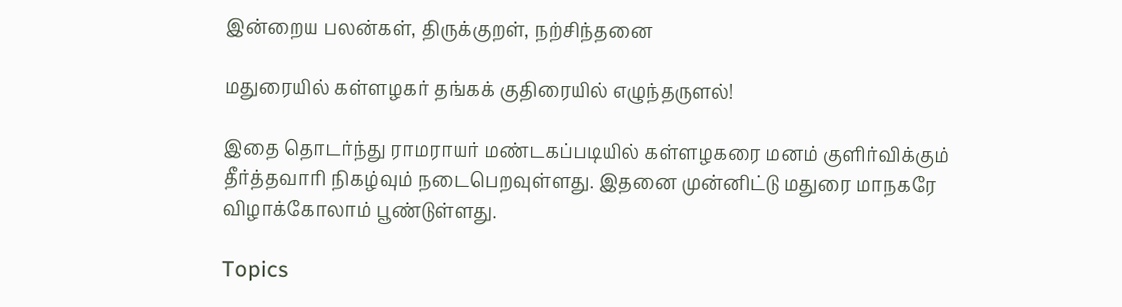இன்றைய பலன்கள், திருக்குறள், நற்சிந்தனை

மதுரையில் கள்ளழகர் தங்கக் குதிரையில் எழுந்தருளல்!

இதை தொடர்ந்து ராமராயர் மண்டகப்படியில் கள்ளழகரை மனம் குளிர்விக்கும் தீர்த்தவாரி நிகழ்வும் நடைபெறவுள்ளது. இதனை முன்னிட்டு மதுரை மாநகரே விழாக்கோலாம் பூண்டுள்ளது.

Topics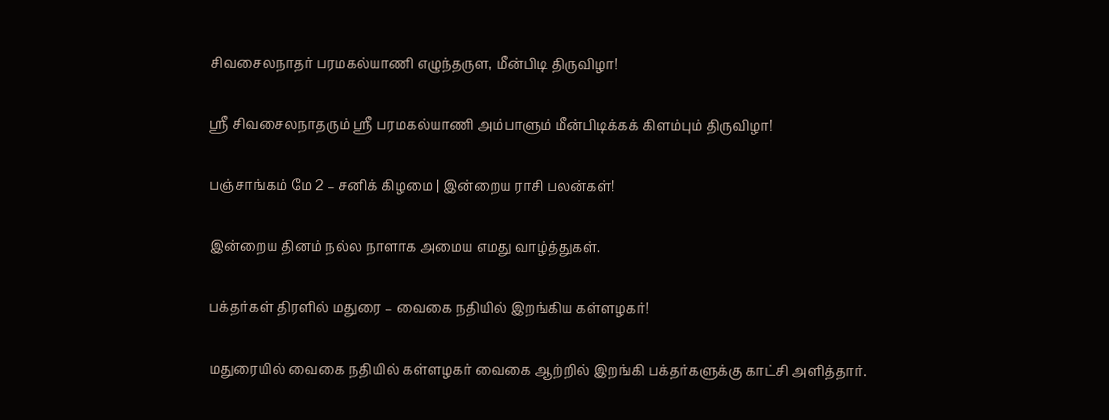சிவசைலநாதர் பரமகல்யாணி எழுந்தருள, மீன்பிடி திருவிழா!

ஸ்ரீ சிவசைலநாதரும் ஸ்ரீ பரமகல்யாணி அம்பாளும் மீன்பிடிக்கக் கிளம்பும் திருவிழா!

பஞ்சாங்கம் மே 2 – சனிக் கிழமை | இன்றைய ராசி பலன்கள்!

இன்றைய தினம் நல்ல நாளாக அமைய எமது வாழ்த்துகள்.

பக்தர்கள் திரளில் மதுரை – வைகை நதியில் இறங்கிய கள்ளழகர்!

மதுரையில் வைகை நதியில் கள்ளழகர் வைகை ஆற்றில் இறங்கி பக்தர்களுக்கு காட்சி அளித்தார்.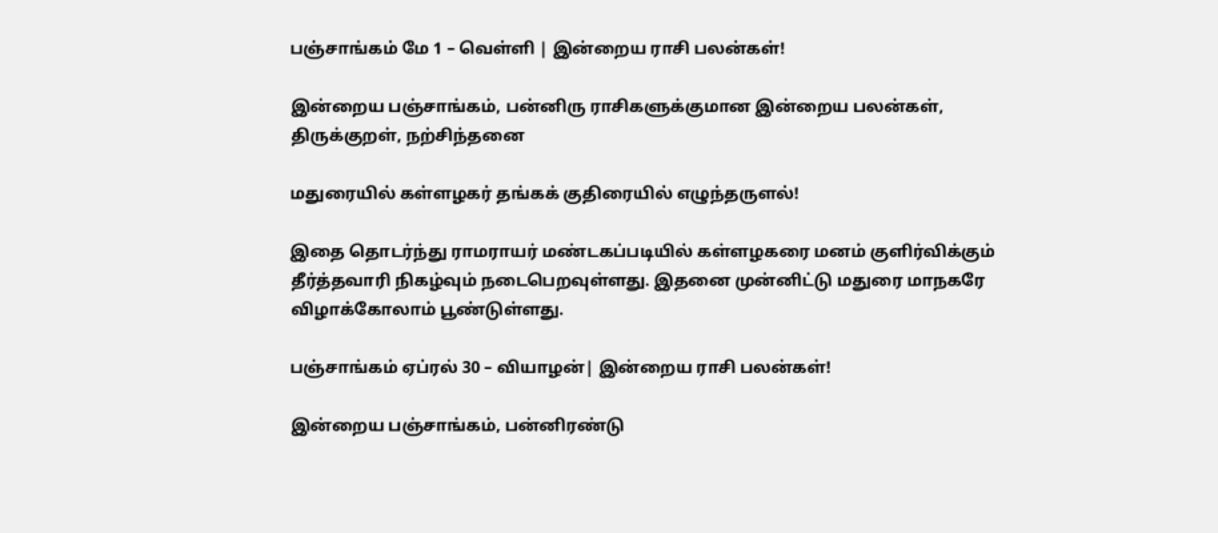பஞ்சாங்கம் மே 1 – வெள்ளி | இன்றைய ராசி பலன்கள்!

இன்றைய பஞ்சாங்கம், பன்னிரு ராசிகளுக்குமான இன்றைய பலன்கள், திருக்குறள், நற்சிந்தனை

மதுரையில் கள்ளழகர் தங்கக் குதிரையில் எழுந்தருளல்!

இதை தொடர்ந்து ராமராயர் மண்டகப்படியில் கள்ளழகரை மனம் குளிர்விக்கும் தீர்த்தவாரி நிகழ்வும் நடைபெறவுள்ளது. இதனை முன்னிட்டு மதுரை மாநகரே விழாக்கோலாம் பூண்டுள்ளது.

பஞ்சாங்கம் ஏப்ரல் 30 – வியாழன்| இன்றைய ராசி பலன்கள்!

இன்றைய பஞ்சாங்கம், பன்னிரண்டு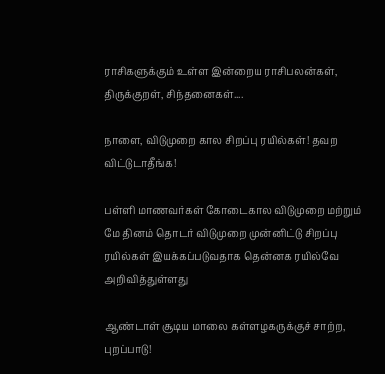ராசிகளுக்கும் உள்ள இன்றைய ராசிபலன்கள், திருக்குறள், சிந்தனைகள்....

நாளை, விடுமுறை கால சிறப்பு ரயில்கள்! தவற விட்டுடாதீங்க!

பள்ளி மாணவர்கள் கோடைகால விடுமுறை மற்றும் மே தினம் தொடர் விடுமுறை முன்னிட்டு சிறப்பு ரயில்கள் இயக்கப்படுவதாக தென்னக ரயில்வே அறிவித்துள்ளது

ஆண்டாள் சூடிய மாலை கள்ளழகருக்குச் சாற்ற, புறப்பாடு!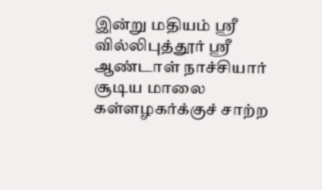இன்று மதியம் ஸ்ரீ வில்லிபுத்தூர் ஸ்ரீ ஆண்டாள் நாச்சியார் சூடிய மாலை கள்ளழகர்க்குச் சாற்ற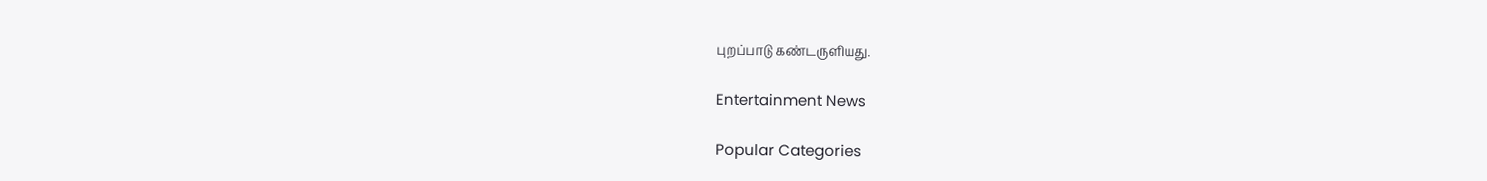புறப்பாடு கண்டருளியது.

Entertainment News

Popular Categories